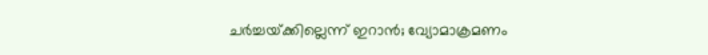ചർച്ചയ്‌ക്കില്ലെന്ന് ഇറാൻ; വ്യോമാക്രമണം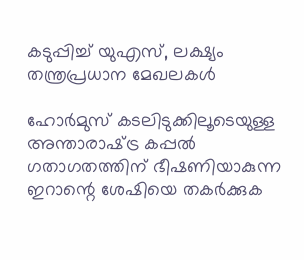കടുപ്പിച്ച് യുഎസ്, ലക്ഷ്യം തന്ത്രപ്രധാന മേഖലകൾ

ഹോർമുസ് കടലിടുക്കിലൂടെയുള്ള അന്താരാഷ്‌ട്ര കപ്പൽ ഗതാഗതത്തിന് ഭീഷണിയാകുന്ന ഇറാന്റെ ശേഷിയെ തകർക്കുക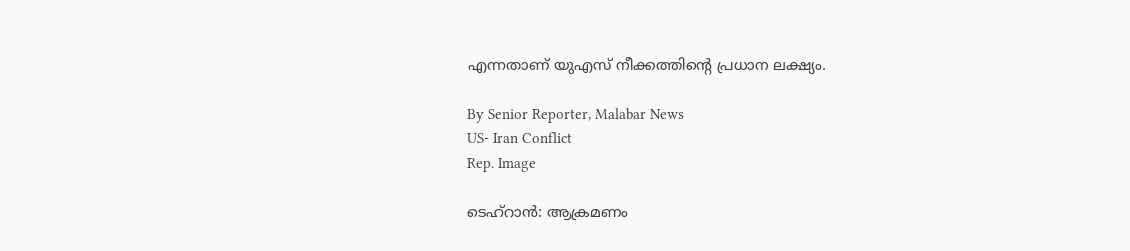എന്നതാണ് യുഎസ് നീക്കത്തിന്റെ പ്രധാന ലക്ഷ്യം.

By Senior Reporter, Malabar News
US- Iran Conflict
Rep. Image

ടെഹ്‌റാൻ: ആക്രമണം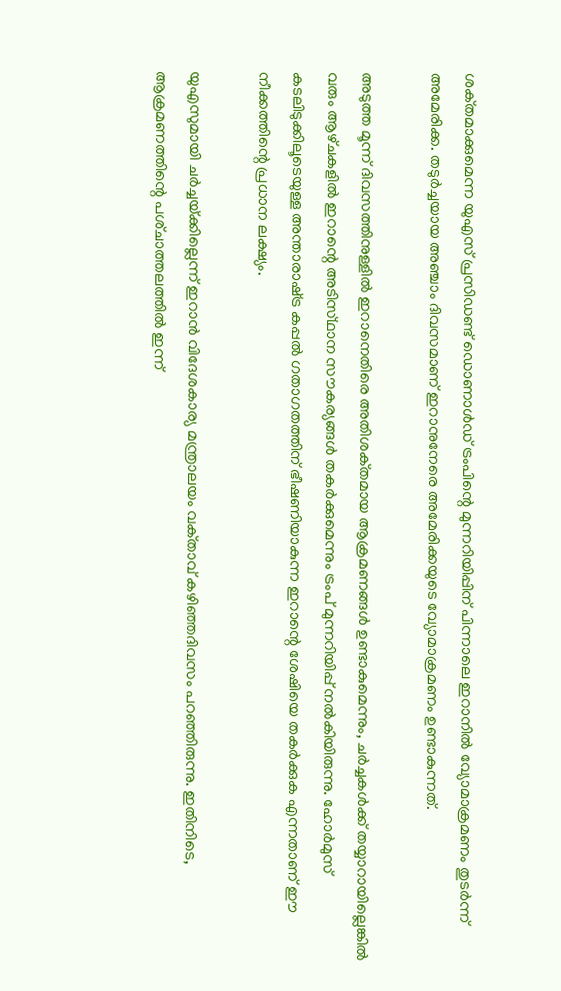ശക്‌തമാക്കുമെന്ന യുഎസ് പ്രസിഡണ്ട് ഡൊണാൾഡ് ട്രംപിന്റെ മുന്നറിയിപ്പിന് പിന്നാലെ ഇറാനിൽ വ്യോമാക്രമണം തുടർന്ന് അമേരിക്ക. തടുർച്ചയായ അഞ്ചാം ദിവസമാണ് ഇറാനുനേരെ അമേരിക്കയുടെ വ്യോമാക്രമണം ഉണ്ടാകുന്നത്.

അടുത്ത മൂന്ന് ദിവസത്തിനുള്ളിൽ ഇറാനെതിരെ അതിശക്‌തമായ ആക്രമണങ്ങൾ ഉണ്ടാകുമെന്നും, ചർച്ചകൾക്ക് തയ്യാറായില്ലെങ്കിൽ വരും ആഴ്‌ചകളിൽ ഇറാന്റെ അടിസ്‌ഥാന സൗകര്യങ്ങൾ തകർക്കുമെന്നും ട്രംപ് മുന്നറിയിപ്പ് നൽകിയിരുന്നു. ഹോർമുസ് കടലിടുക്കിലൂടെയുള്ള അന്താരാഷ്‌ട്ര കപ്പൽ ഗതാഗതത്തിന് ഭീഷണിയാകുന്ന ഇറാന്റെ ശേഷിയെ തകർക്കുക എന്നതാണ് ഈ നീക്കത്തിന്റെ പ്രധാന ലക്ഷ്യം.

യുഎസുമായി ചർച്ചയ്‌ക്കില്ലെന്ന് ഇറാൻ വിദേശകാര്യ മന്ത്രാലയം വക്‌താവ്‌ കഴിഞ്ഞദിവസം പറഞ്ഞിരുന്നു. ഇതിനിടെ, ആക്രമണത്തിന്റെ പശ്‌ചാത്തലത്തിൽ ഇന്ന്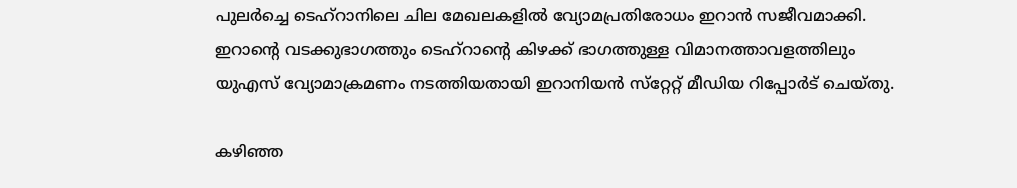പുലർച്ചെ ടെഹ്റാനിലെ ചില മേഖലകളിൽ വ്യോമപ്രതിരോധം ഇറാൻ സജീവമാക്കി. ഇറാന്റെ വടക്കുഭാഗത്തും ടെഹ്‌റാന്റെ കിഴക്ക് ഭാഗത്തുള്ള വിമാനത്താവളത്തിലും യുഎസ് വ്യോമാക്രമണം നടത്തിയതായി ഇറാനിയൻ സ്‌റ്റേറ്റ് മീഡിയ റിപ്പോർട് ചെയ്‌തു.

കഴിഞ്ഞ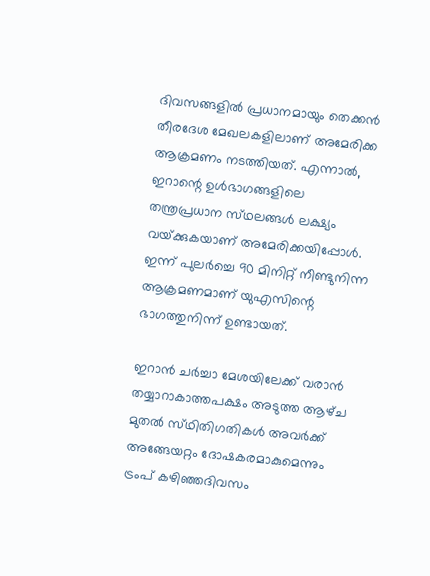ദിവസങ്ങളിൽ പ്രധാനമായും തെക്കൻ തീരദേശ മേഖലകളിലാണ് അമേരിക്ക ആക്രമണം നടത്തിയത്. എന്നാൽ, ഇറാന്റെ ഉൾഭാഗങ്ങളിലെ തന്ത്രപ്രധാന സ്‌ഥലങ്ങൾ ലക്ഷ്യം വയ്‌ക്കുകയാണ് അമേരിക്കയിപ്പോൾ. ഇന്ന് പുലർച്ചെ 90 മിനിറ്റ് നീണ്ടുനിന്ന ആക്രമണമാണ് യുഎസിന്റെ ഭാഗത്തുനിന്ന് ഉണ്ടായത്.

ഇറാൻ ചർച്ചാ മേശയിലേക്ക് വരാൻ തയ്യാറാകാത്തപക്ഷം അടുത്ത ആഴ്‌ച മുതൽ സ്‌ഥിതിഗതികൾ അവർക്ക് അങ്ങേയറ്റം ദോഷകരമാകുമെന്നും ട്രംപ് കഴിഞ്ഞദിവസം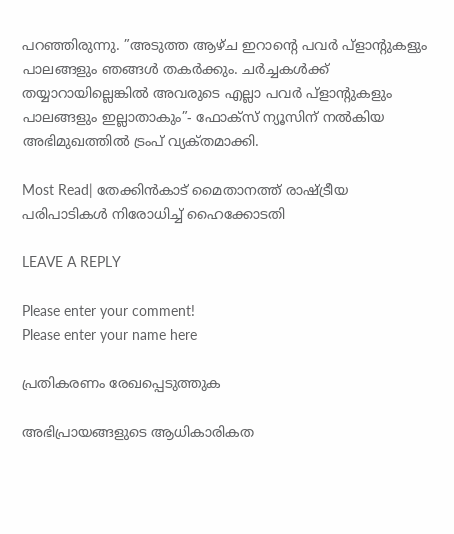പറഞ്ഞിരുന്നു. ”അടുത്ത ആഴ്‌ച ഇറാന്റെ പവർ പ്ളാന്റുകളും പാലങ്ങളും ഞങ്ങൾ തകർക്കും. ചർച്ചകൾക്ക് തയ്യാറായില്ലെങ്കിൽ അവരുടെ എല്ലാ പവർ പ്ളാന്റുകളും പാലങ്ങളും ഇല്ലാതാകും”- ഫോക്‌സ് ന്യൂസിന് നൽകിയ അഭിമുഖത്തിൽ ട്രംപ് വ്യക്‌തമാക്കി.

Most Read| തേക്കിൻകാട് മൈതാനത്ത് രാഷ്‌ട്രീയ പരിപാടികൾ നിരോധിച്ച് ഹൈക്കോടതി

LEAVE A REPLY

Please enter your comment!
Please enter your name here

പ്രതികരണം രേഖപ്പെടുത്തുക

അഭിപ്രായങ്ങളുടെ ആധികാരികത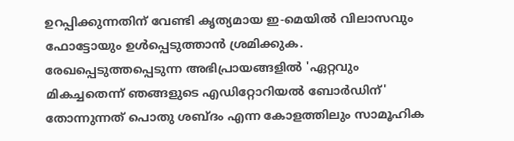ഉറപ്പിക്കുന്നതിന് വേണ്ടി കൃത്യമായ ഇ-മെയിൽ വിലാസവും ഫോട്ടോയും ഉൾപ്പെടുത്താൻ ശ്രമിക്കുക. രേഖപ്പെടുത്തപ്പെടുന്ന അഭിപ്രായങ്ങളിൽ 'ഏറ്റവും മികച്ചതെന്ന് ഞങ്ങളുടെ എഡിറ്റോറിയൽ ബോർഡിന്' തോന്നുന്നത് പൊതു ശബ്‌ദം എന്ന കോളത്തിലും സാമൂഹിക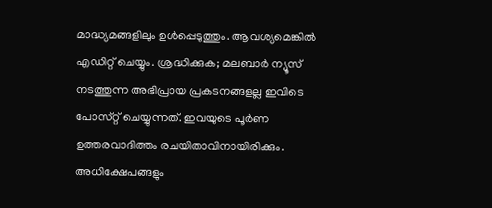മാദ്ധ്യമങ്ങളിലും ഉൾപ്പെടുത്തും. ആവശ്യമെങ്കിൽ എഡിറ്റ് ചെയ്യും. ശ്രദ്ധിക്കുക; മലബാർ ന്യൂസ് നടത്തുന്ന അഭിപ്രായ പ്രകടനങ്ങളല്ല ഇവിടെ പോസ്‌റ്റ് ചെയ്യുന്നത്. ഇവയുടെ പൂർണ ഉത്തരവാദിത്തം രചയിതാവിനായിരിക്കും. അധിക്ഷേപങ്ങളും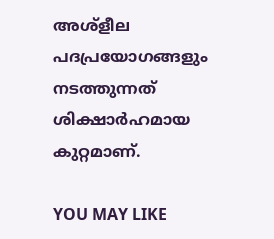അശ്‌ളീല പദപ്രയോഗങ്ങളും നടത്തുന്നത് ശിക്ഷാർഹമായ കുറ്റമാണ്.

YOU MAY LIKE